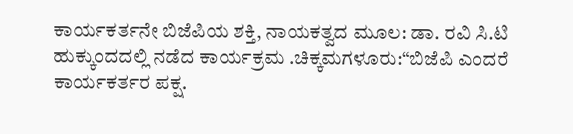ಕಾರ್ಯಕರ್ತನೇ ಬಿಜೆಪಿಯ ಶಕ್ತಿ, ನಾಯಕತ್ವದ ಮೂಲ: ಡಾ. ರವಿ ಸಿ.ಟಿ
ಹುಕ್ಕುಂದದಲ್ಲಿ ನಡೆದ ಕಾರ್ಯಕ್ರಮ .ಚಿಕ್ಕಮಗಳೂರು:“ಬಿಜೆಪಿ ಎಂದರೆ ಕಾರ್ಯಕರ್ತರ ಪಕ್ಷ.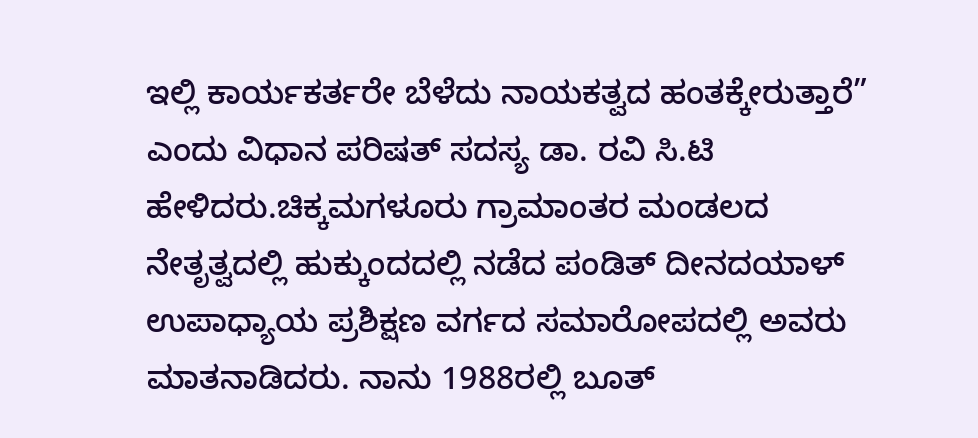ಇಲ್ಲಿ ಕಾರ್ಯಕರ್ತರೇ ಬೆಳೆದು ನಾಯಕತ್ವದ ಹಂತಕ್ಕೇರುತ್ತಾರೆ” ಎಂದು ವಿಧಾನ ಪರಿಷತ್ ಸದಸ್ಯ ಡಾ. ರವಿ ಸಿ.ಟಿ ಹೇಳಿದರು.ಚಿಕ್ಕಮಗಳೂರು ಗ್ರಾಮಾಂತರ ಮಂಡಲದ ನೇತೃತ್ವದಲ್ಲಿ ಹುಕ್ಕುಂದದಲ್ಲಿ ನಡೆದ ಪಂಡಿತ್ ದೀನದಯಾಳ್ ಉಪಾಧ್ಯಾಯ ಪ್ರಶಿಕ್ಷಣ ವರ್ಗದ ಸಮಾರೋಪದಲ್ಲಿ ಅವರು ಮಾತನಾಡಿದರು. ನಾನು 1988ರಲ್ಲಿ ಬೂತ್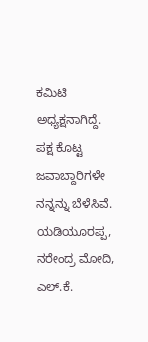ಕಮಿಟಿ ಅಧ್ಯಕ್ಷನಾಗಿದ್ದೆ. ಪಕ್ಷ ಕೊಟ್ಟ ಜವಾಬ್ದಾರಿಗಳೇ ನನ್ನನ್ನು ಬೆಳೆಸಿವೆ. ಯಡಿಯೂರಪ್ಪ, ನರೇಂದ್ರ ಮೋದಿ, ಎಲ್.ಕೆ.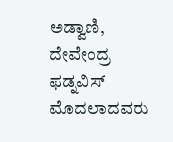ಅಡ್ವಾಣಿ, ದೇವೇಂದ್ರ ಫಡ್ನವಿಸ್ ಮೊದಲಾದವರು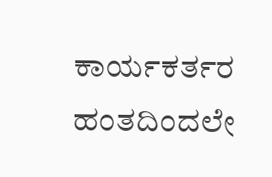ಕಾರ್ಯಕರ್ತರ ಹಂತದಿಂದಲೇ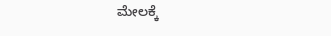ಮೇಲಕ್ಕೆ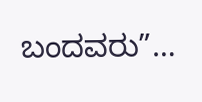ಬಂದವರು”…